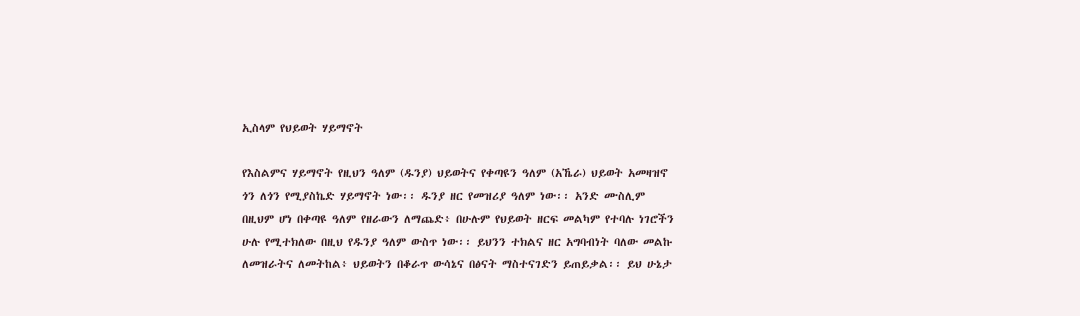ኢስላም የህይወት ሃይማኖት

የእስልምና ሃይማኖት የዚህን ዓለም (ዱንያ) ህይወትና የቀጣዩን ዓለም (አኼራ) ህይወት አመዛዝኖ ጎን ለጎን የሚያስኬድ ሃይማኖት ነው፡፡ ዱንያ ዘር የመዝሪያ ዓለም ነው፡፡ አንድ ሙስሊም በዚህም ሆነ በቀጣዩ ዓለም የዘራውን ለማጨድ፥ በሁሉም የህይወት ዘርፍ መልካም የተባሉ ነገሮችን ሁሉ የሚተክለው በዚህ የዱንያ ዓለም ውስጥ ነው፡፡ ይህንን ተክልና ዘር አግባብነት ባለው መልኩ ለመዝራትና ለመትከል፥ ህይወትን በቆራጥ ውሳኔና በፅናት ማስተናገድን ይጠይቃል፡፡ ይህ ሁኔታ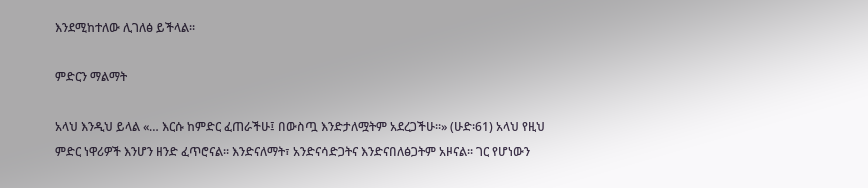እንደሚከተለው ሊገለፅ ይችላል፡፡

ምድርን ማልማት

አላህ እንዲህ ይላል «… እርሱ ከምድር ፈጠራችሁ፤ በውስጧ እንድታለሟትም አደረጋችሁ፡፡» (ሁድ፡61) አላህ የዚህ ምድር ነዋሪዎች እንሆን ዘንድ ፈጥሮናል፡፡ እንድናለማት፣ አንድናሳድጋትና እንድናበለፅጋትም አዞናል፡፡ ገር የሆነውን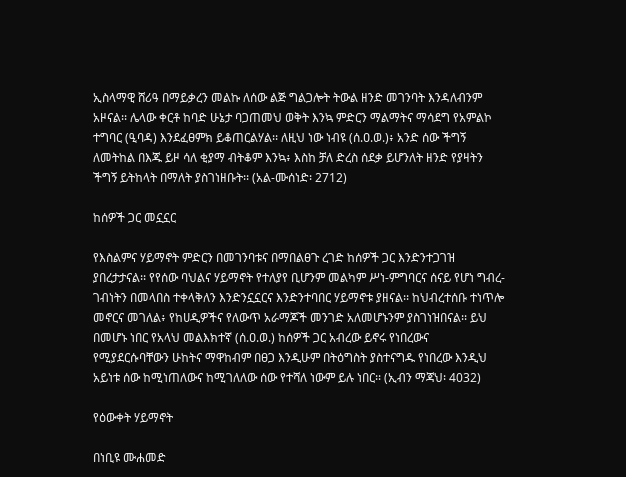ኢስላማዊ ሸሪዓ በማይቃረን መልኩ ለሰው ልጅ ግልጋሎት ትውል ዘንድ መገንባት እንዳለብንም አዞናል፡፡ ሌላው ቀርቶ ከባድ ሁኔታ ባጋጠመህ ወቅት እንኳ ምድርን ማልማትና ማሳደግ የአምልኮ ተግባር (ዒባዳ) እንደፈፀምክ ይቆጠርልሃል፡፡ ለዚህ ነው ነብዩ (ሰ.ዐ.ወ.)፥ አንድ ሰው ችግኝ ለመትከል በእጁ ይዞ ሳለ ቂያማ ብትቆም እንኳ፥ እስከ ቻለ ድረስ ሰደቃ ይሆንለት ዘንድ የያዛትን ችግኝ ይትከላት በማለት ያስገነዘቡት፡፡ (አል-ሙሰነድ፡ 2712)

ከሰዎች ጋር መኗኗር

የእስልምና ሃይማኖት ምድርን በመገንባቱና በማበልፀጉ ረገድ ከሰዎች ጋር እንድንተጋገዝ ያበረታታናል፡፡ የየሰው ባህልና ሃይማኖት የተለያየ ቢሆንም መልካም ሥነ-ምግባርና ሰናይ የሆነ ግብረ-ገብነትን በመላበስ ተቀላቅለን እንድንኗኗርና እንድንተባበር ሃይማኖቱ ያዘናል፡፡ ከህብረተሰቡ ተነጥሎ መኖርና መገለል፥ የከሀዲዎችና የለውጥ አራማጆች መንገድ አለመሆኑንም ያስገነዝበናል፡፡ ይህ በመሆኑ ነበር የአላህ መልእክተኛ (ሰ.ዐ.ወ.) ከሰዎች ጋር አብረው ይኖሩ የነበረውና የሚያደርሱባቸውን ሁከትና ማዋከብም በፀጋ እንዲሁም በትዕግስት ያስተናግዱ የነበረው እንዲህ አይነቱ ሰው ከሚነጠለውና ከሚገለለው ሰው የተሻለ ነውም ይሉ ነበር፡፡ (ኢብን ማጃህ፡ 4032)

የዕውቀት ሃይማኖት

በነቢዩ ሙሐመድ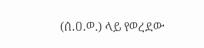(ሰ.ዐ.ወ.) ላይ የወረደው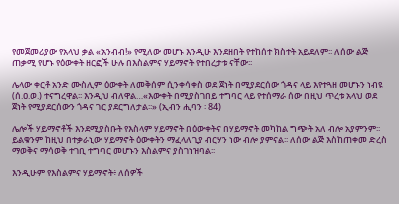የመጀመሪያው የአላህ ቃል «አንብብ!» የሚለው መሆኑ እንዲሁ እንደዘበት የተከሰተ ክስተት አይደለም፡፡ ለሰው ልጅ ጠቃሚ የሆኑ የዕውቀት ዘርፎች ሁሉ በእስልምና ሃይማኖት የተበረታቱ ናቸው፡፡

ሌላው ቀርቶ አንድ ሙስሊም ዕውቀት ለመቅሰም ሲንቀሳቀስ ወደ ጀነት በሚያደርሰው ጎዳና ላይ እየተጓዘ መሆኑን ነብዩ (ሰ.ዐ.ወ.) ተናግረዋል፡፡ እንዲህ ብለዋል…«እውቀት በሚያስገበይ ተግባር ላይ የተሰማራ ሰው በዚህ ጥረቱ አላህ ወደ ጀነት የሚያደርሰውን ጎዳና ገር ያደርግለታል፡፡» (ኢብን ሒባን ፡ 84)

ሌሎች ሃይማኖቶች እንደሚያስቡት የእስላም ሃይማኖት በዕውቀትና በሃይማኖት መካከል ግጭት አለ ብሎ አያምንም፡፡ ይልቁንም ከዚህ በተቃራኒው ሃይማኖት ዕውቀትን ማፈላለጊያ ብርሃን ነው ብሎ ያምናል፡፡ ለሰው ልጅ እስከጠቀመ ድረስ ማወቅና ማሳወቅ ተገቢ ተግባር መሆኑን እስልምና ያስገነዝባል፡፡

እንዲሁም የእስልምና ሃይማኖት፥ ለሰዎች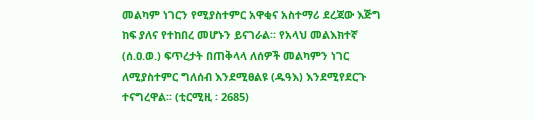መልካም ነገርን የሚያስተምር አዋቂና አስተማሪ ደረጃው እጅግ ከፍ ያለና የተከበረ መሆኑን ይናገራል፡፡ የአላህ መልእክተኛ (ሰ.ዐ.ወ.) ፍጥረታት በጠቅላላ ለሰዎች መልካምን ነገር ለሚያስተምር ግለሰብ እንደሚፀልዩ (ዱዓእ) እንደሚየደርጉ ተናግረዋል፡፡ (ቲርሚዚ ፡ 2685)